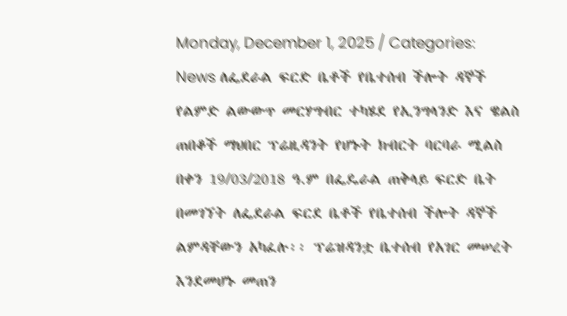Monday, December 1, 2025 / Categories: News ለፌደራል ፍርድ ቤቶች የቤተሰብ ችሎት ዳኞች የልምድ ልውውጥ መርሃግብር ተካሄደ የኢንግላንድ እና ዌልስ ጠበቆች ማህበር ፕሬዚዳንት የሆኑት ክብርት ባርባራ ሚልስ በቀን 19/03/2018 ዓ.ም በፌዴራል ጠቅላይ ፍርድ ቤት በመገኘት ለፌደራል ፍርደ ቤቶች የቤተሰብ ችሎት ዳኞች ልምዳቸውን አካፈሉ፡፡ ፕሬዝዳንቷ ቤተሰብ የአገር መሠረት እንደመሆኑ መጠን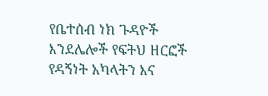የቤተሰብ ነክ ጉዳዮች እንደሌሎች የፍትህ ዘርፎች የዳኝነት አካላትን እና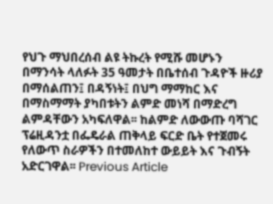የህጉ ማህበረሰብ ልዩ ትኩረት የሚሹ መሆኑን በማንሳት ላለፉት 35 ዓመታት በቤተሰብ ጉዳዮች ዙሪያ በማሰልጠን፤ በዳኝነት፤ በህግ ማማከር እና በማስማማት ያካበቱትን ልምድ መነሻ በማድረግ ልምዳቸውን አካፍለዋል፡፡ ከልምድ ለውውጡ ባሻገር ፕሬዚዳንቷ በፌዴራል ጠቅላይ ፍርድ ቤት የተጀመሩ የለውጥ ስራዎችን በተመለከተ ውይይት እና ጉብኝት አድርገዋል፡፡ Previous Article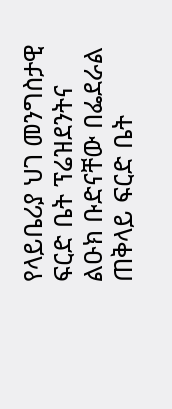የላይቤሪያ ህገ መንግስታዊ ፍርድ ቤት ፕሬዝደንትና ልዑክ ቡድናቸው በፌደራል ጠቅላይ ፍርድ ቤት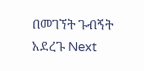በመገኘት ጉብኝት አደረጉ Next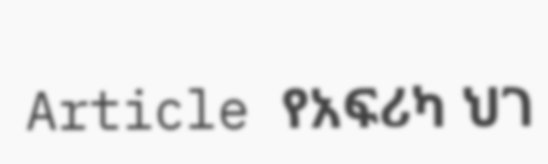Article የአፍሪካ ህገ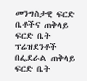መንግስታዊ ፍርድ ቤቶችና ጠቅላይ ፍርድ ቤት ፕሬዝደንቶች በፌደራል ጠቅላይ ፍርድ ቤት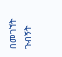በመገኘት ጉብኝት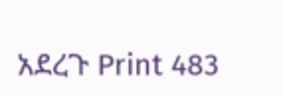አደረጉ Print 483